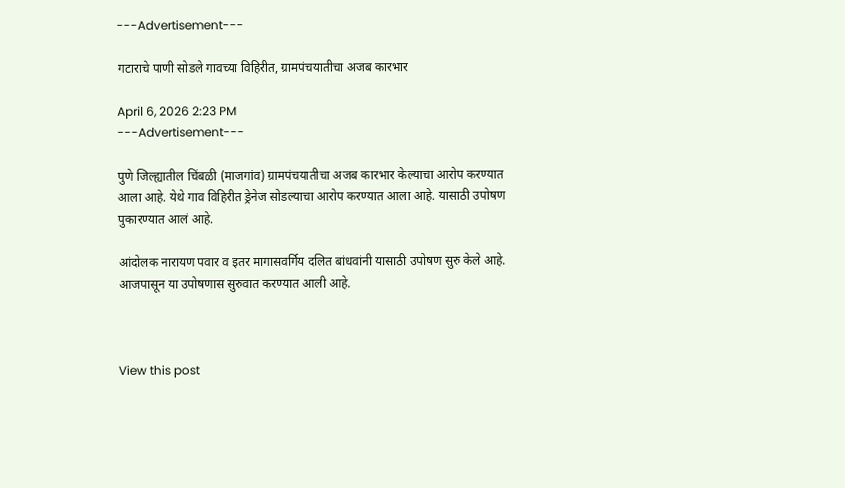---Advertisement---

गटाराचे पाणी सोडले गावच्या विहिरीत, ग्रामपंचयातीचा अजब कारभार

April 6, 2026 2:23 PM
---Advertisement---

पुणे जिल्ह्यातील चिंबळी (माजगांव) ग्रामपंचयातीचा अजब कारभार केल्याचा आरोप करण्यात आला आहे. येथे गाव विहिरीत ड्रेनेज सोडल्याचा आरोप करण्यात आला आहे. यासाठी उपोषण पुकारण्यात आलं आहे.

आंदोलक नारायण पवार व इतर मागासवर्गिय दलित बांधवांनी यासाठी उपोषण सुरु केले आहे. आजपासून या उपोषणास सुरुवात करण्यात आली आहे.



View this post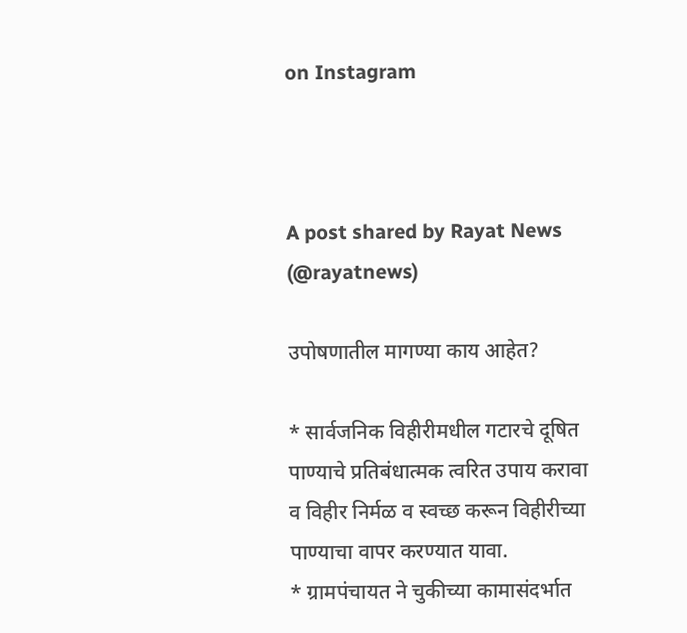on Instagram



A post shared by Rayat News (@rayatnews)

उपोषणातील मागण्या काय आहेत?

* सार्वजनिक विहीरीमधील गटारचे दूषित पाण्याचे प्रतिबंधात्मक त्वरित उपाय करावा व विहीर निर्मळ व स्वच्छ करून विहीरीच्या पाण्याचा वापर करण्यात यावा.
* ग्रामपंचायत ने चुकीच्या कामासंदर्भात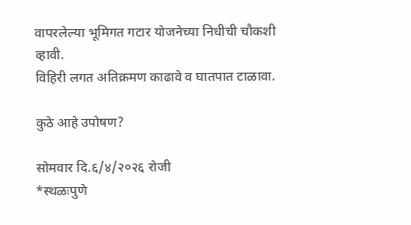वापरलेल्या भूमिगत गटार योजनेच्या निधीची चौकशी व्हावी.
विहिरी लगत अतिक्रमण काढावे व घातपात टाळावा.

कुठे आहे उपोषण?

सोमवार दि.६/४/२०२६ रोजी
*स्थळःपुणे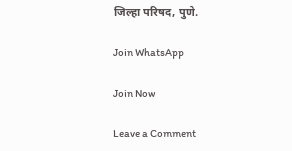जिल्हा परिषद, पुणे.

Join WhatsApp

Join Now

Leave a Comment